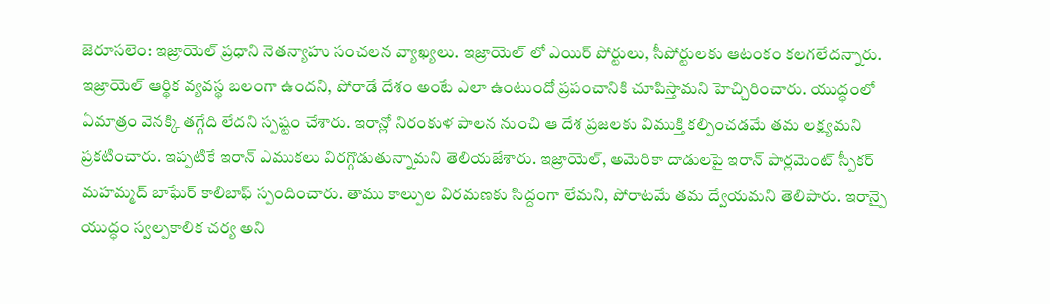జెరూసలెం: ఇజ్రాయెల్ ప్రధాని నెతన్యాహు సంచలన వ్యాఖ్యలు. ఇజ్రాయెల్ లో ఎయిర్ పోర్టులు, సీపోర్టులకు ఆటంకం కలగలేదన్నారు. ఇజ్రాయెల్ ఆర్థిక వ్యవస్థ బలంగా ఉందని, పోరాడే దేశం అంటే ఎలా ఉంటుందో ప్రపంచానికి చూపిస్తామని హెచ్చిరించారు. యుద్ధంలో ఏమాత్రం వెనక్కి తగ్గేది లేదని స్పష్టం చేశారు. ఇరాన్లో నిరంకుళ పాలన నుంచి ఆ దేశ ప్రజలకు విముక్తి కల్పించడమే తమ లక్ష్యమని ప్రకటించారు. ఇప్పటికే ఇరాన్ ఎముకలు విరగ్గొడుతున్నామని తెలియజేశారు. ఇజ్రాయెల్, అమెరికా దాడులపై ఇరాన్ పార్లమెంట్ స్పీకర్ మహమ్మద్ బాఘేర్ కాలిబాఫ్ స్పందించారు. తాము కాల్పుల విరమణకు సిద్దంగా లేమని, పోరాటమే తమ ద్వేయమని తెలిపారు. ఇరాన్పై యుద్ధం స్వల్పకాలిక చర్య అని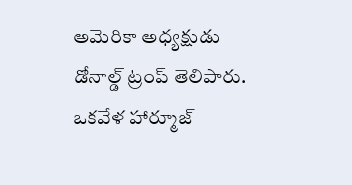అమెరికా అధ్యక్షుడు డోనాల్డ్ ట్రంప్ తెలిపారు. ఒకవేళ హార్మూజ్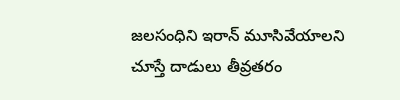జలసంధిని ఇరాన్ మూసివేయాలని చూస్తే దాడులు తీవ్రతరం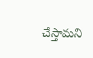చేస్తామని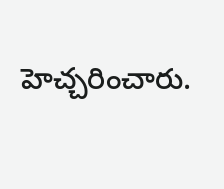హెచ్చరించారు.